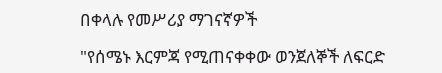በቀላሉ የመሥሪያ ማገናኛዎች

"የሰሜኑ እርምጃ የሚጠናቀቀው ወንጀለኞች ለፍርድ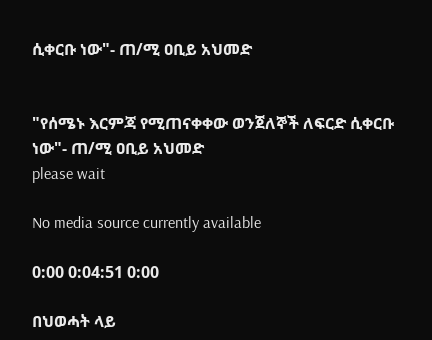ሲቀርቡ ነው"- ጠ/ሚ ዐቢይ አህመድ


"የሰሜኑ እርምጃ የሚጠናቀቀው ወንጀለኞች ለፍርድ ሲቀርቡ ነው"- ጠ/ሚ ዐቢይ አህመድ
please wait

No media source currently available

0:00 0:04:51 0:00

በህወሓት ላይ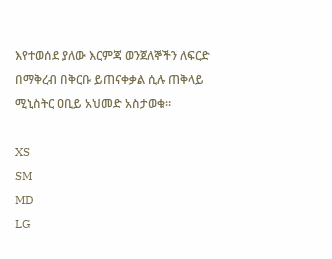እየተወሰደ ያለው እርምጃ ወንጀለኞችን ለፍርድ በማቅረብ በቅርቡ ይጠናቀቃል ሲሉ ጠቅላይ ሚኒስትር ዐቢይ አህመድ አስታወቁ።

XS
SM
MD
LG